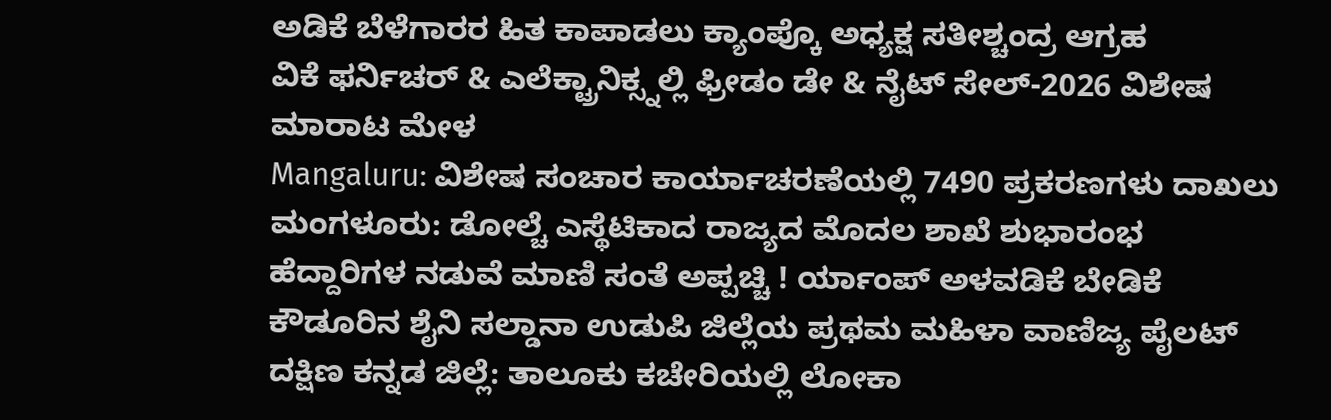ಅಡಿಕೆ ಬೆಳೆಗಾರರ ಹಿತ ಕಾಪಾಡಲು ಕ್ಯಾಂಪ್ಕೊ ಅಧ್ಯಕ್ಷ ಸತೀಶ್ಚಂದ್ರ ಆಗ್ರಹ
ವಿಕೆ ಫರ್ನಿಚರ್ & ಎಲೆಕ್ಟ್ರಾನಿಕ್ಸ್ನಲ್ಲಿ ಫ್ರೀಡಂ ಡೇ & ನೈಟ್ ಸೇಲ್-2026 ವಿಶೇಷ ಮಾರಾಟ ಮೇಳ
Mangaluru: ವಿಶೇಷ ಸಂಚಾರ ಕಾರ್ಯಾಚರಣೆಯಲ್ಲಿ 7490 ಪ್ರಕರಣಗಳು ದಾಖಲು
ಮಂಗಳೂರು: ಡೋಲ್ಚೆ ಎಸ್ಥೆಟಿಕಾದ ರಾಜ್ಯದ ಮೊದಲ ಶಾಖೆ ಶುಭಾರಂಭ
ಹೆದ್ದಾರಿಗಳ ನಡುವೆ ಮಾಣಿ ಸಂತೆ ಅಪ್ಪಚ್ಚಿ ! ರ್ಯಾಂಪ್ ಅಳವಡಿಕೆ ಬೇಡಿಕೆ
ಕೌಡೂರಿನ ಶೈನಿ ಸಲ್ಡಾನಾ ಉಡುಪಿ ಜಿಲ್ಲೆಯ ಪ್ರಥಮ ಮಹಿಳಾ ವಾಣಿಜ್ಯ ಪೈಲಟ್
ದಕ್ಷಿಣ ಕನ್ನಡ ಜಿಲ್ಲೆ: ತಾಲೂಕು ಕಚೇರಿಯಲ್ಲಿ ಲೋಕಾ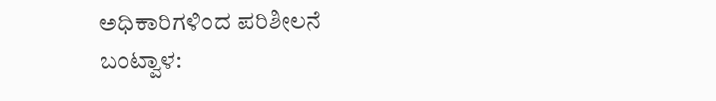ಅಧಿಕಾರಿಗಳಿಂದ ಪರಿಶೀಲನೆ
ಬಂಟ್ವಾಳ: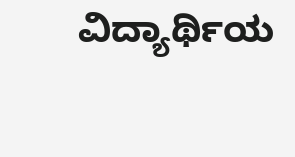ವಿದ್ಯಾರ್ಥಿಯ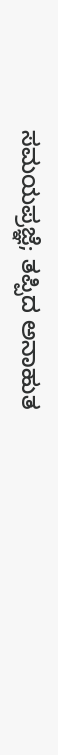ಸಮಯಪ್ರಜ್ಞೆ; ತಪ್ಪಿದ ಅನಾಹುತ